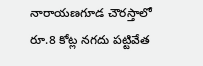నారాయణగూడ చౌరస్తాలో రూ.8 కోట్ల నగదు పట్టివేత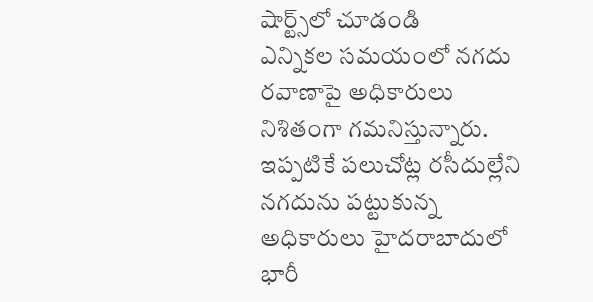షార్ట్స్‌లో చూడండి
ఎన్నికల సమయంలో నగదు రవాణాపై అధికారులు నిశితంగా గమనిస్తున్నారు. ఇప్పటికే పలుచోట్ల రసీదుల్లేని నగదును పట్టుకున్న అధికారులు హైదరాబాదులో భారీ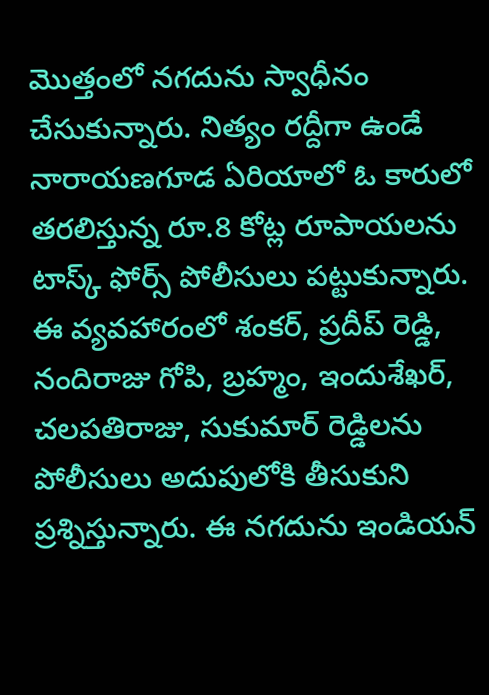మొత్తంలో నగదును స్వాధీనం చేసుకున్నారు. నిత్యం రద్దీగా ఉండే నారాయణగూడ ఏరియాలో ఓ కారులో తరలిస్తున్న రూ.8 కోట్ల రూపాయలను టాస్క్ ఫోర్స్ పోలీసులు పట్టుకున్నారు. ఈ వ్యవహారంలో శంకర్, ప్రదీప్ రెడ్డి, నందిరాజు గోపి, బ్రహ్మం, ఇందుశేఖర్, చలపతిరాజు, సుకుమార్ రెడ్డిలను పోలీసులు అదుపులోకి తీసుకుని ప్రశ్నిస్తున్నారు. ఈ నగదును ఇండియన్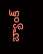బ్యాంక్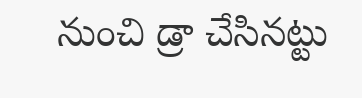నుంచి డ్రా చేసినట్టు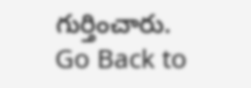గుర్తించారు.
Go Back to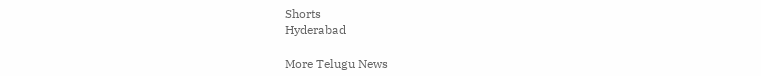Shorts
Hyderabad

More Telugu News